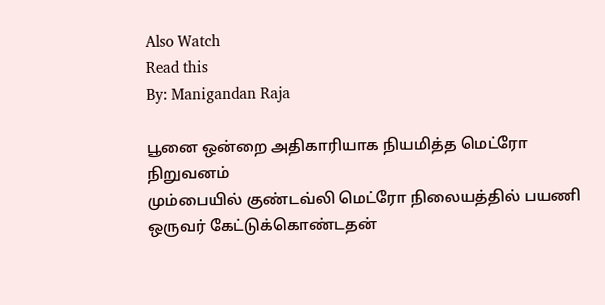Also Watch
Read this
By: Manigandan Raja

பூனை ஒன்றை அதிகாரியாக நியமித்த மெட்ரோ நிறுவனம்
மும்பையில் குண்டவ்லி மெட்ரோ நிலையத்தில் பயணி ஒருவர் கேட்டுக்கொண்டதன்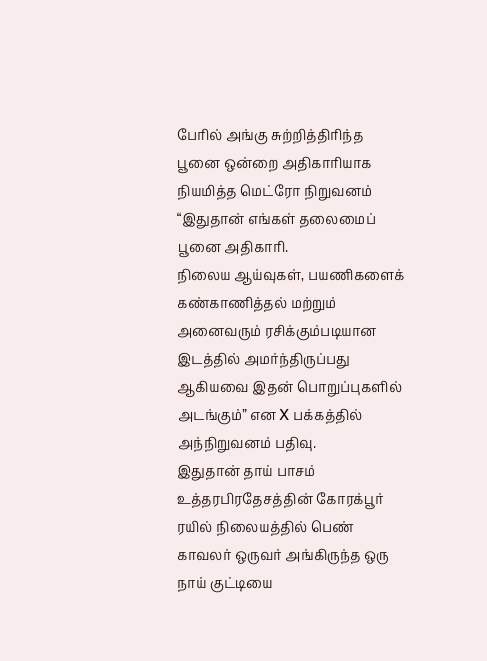பேரில் அங்கு சுற்றித்திரிந்த பூனை ஒன்றை அதிகாரியாக நியமித்த மெட்ரோ நிறுவனம் “இதுதான் எங்கள் தலைமைப் பூனை அதிகாரி.
நிலைய ஆய்வுகள், பயணிகளைக் கண்காணித்தல் மற்றும் அனைவரும் ரசிக்கும்படியான இடத்தில் அமர்ந்திருப்பது ஆகியவை இதன் பொறுப்புகளில் அடங்கும்” என X பக்கத்தில் அந்நிறுவனம் பதிவு.
இதுதான் தாய் பாசம்
உத்தரபிரதேசத்தின் கோரக்பூர் ரயில் நிலையத்தில் பெண் காவலர் ஒருவர் அங்கிருந்த ஒரு நாய் குட்டியை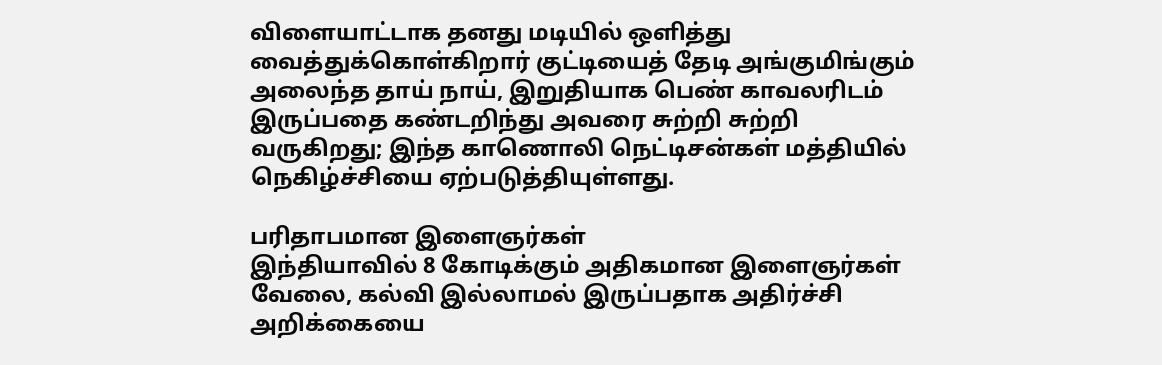விளையாட்டாக தனது மடியில் ஒளித்து வைத்துக்கொள்கிறார் குட்டியைத் தேடி அங்குமிங்கும் அலைந்த தாய் நாய், இறுதியாக பெண் காவலரிடம் இருப்பதை கண்டறிந்து அவரை சுற்றி சுற்றி வருகிறது; இந்த காணொலி நெட்டிசன்கள் மத்தியில் நெகிழ்ச்சியை ஏற்படுத்தியுள்ளது.

பரிதாபமான இளைஞர்கள்
இந்தியாவில் 8 கோடிக்கும் அதிகமான இளைஞர்கள் வேலை, கல்வி இல்லாமல் இருப்பதாக அதிர்ச்சி அறிக்கையை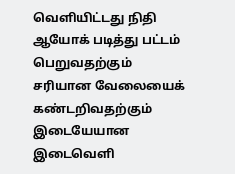வெளியிட்டது நிதி ஆயோக் படித்து பட்டம் பெறுவதற்கும் சரியான வேலையைக் கண்டறிவதற்கும் இடையேயான இடைவெளி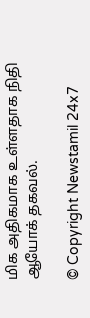மிக அதிகமாக உள்ளதாக நிதி ஆயோக் தகவல்.

© Copyright Newstamil 24x7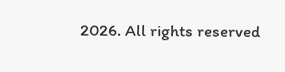2026. All rights reserved